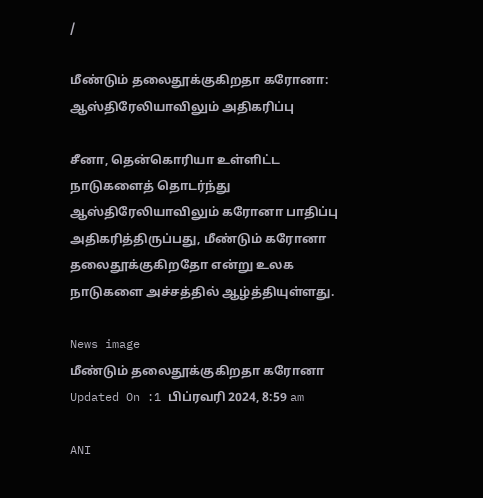/

மீண்டும் தலைதூக்குகிறதா கரோனா: ஆஸ்திரேலியாவிலும் அதிகரிப்பு

சீனா, தென்கொரியா உள்ளிட்ட நாடுகளைத் தொடர்ந்து ஆஸ்திரேலியாவிலும் கரோனா பாதிப்பு அதிகரித்திருப்பது, மீண்டும் கரோனா தலைதூக்குகிறதோ என்று உலக நாடுகளை அச்சத்தில் ஆழ்த்தியுள்ளது.

News image
மீண்டும் தலைதூக்குகிறதா கரோனா
Updated On :1 பிப்ரவரி 2024, 8:59 am

ANI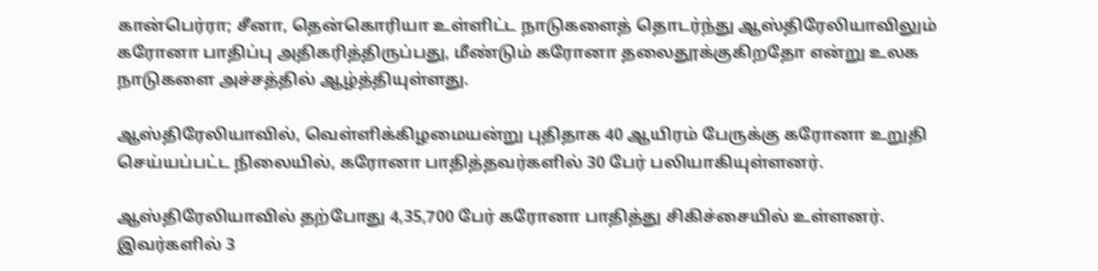கான்பெர்ரா; சீனா, தென்கொரியா உள்ளிட்ட நாடுகளைத் தொடர்ந்து ஆஸ்திரேலியாவிலும் கரோனா பாதிப்பு அதிகரித்திருப்பது, மீண்டும் கரோனா தலைதூக்குகிறதோ என்று உலக நாடுகளை அச்சத்தில் ஆழ்த்தியுள்ளது.

ஆஸ்திரேலியாவில், வெள்ளிக்கிழமையன்று புதிதாக 40 ஆயிரம் பேருக்கு கரோனா உறுதி செய்யப்பட்ட நிலையில், கரோனா பாதித்தவர்களில் 30 பேர் பலியாகியுள்ளனர்.

ஆஸ்திரேலியாவில் தற்போது 4,35,700 பேர் கரோனா பாதித்து சிகிச்சையில் உள்ளனர். இவர்களில் 3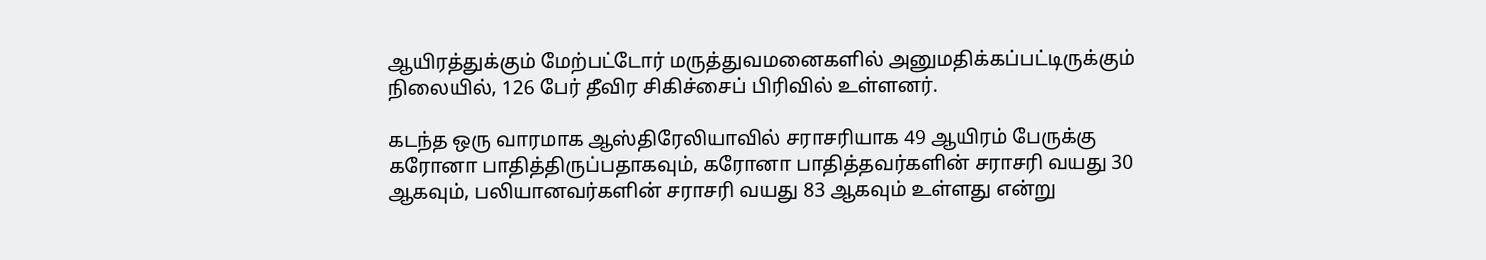ஆயிரத்துக்கும் மேற்பட்டோர் மருத்துவமனைகளில் அனுமதிக்கப்பட்டிருக்கும் நிலையில், 126 பேர் தீவிர சிகிச்சைப் பிரிவில் உள்ளனர்.

கடந்த ஒரு வாரமாக ஆஸ்திரேலியாவில் சராசரியாக 49 ஆயிரம் பேருக்கு கரோனா பாதித்திருப்பதாகவும், கரோனா பாதித்தவர்களின் சராசரி வயது 30 ஆகவும், பலியானவர்களின் சராசரி வயது 83 ஆகவும் உள்ளது என்று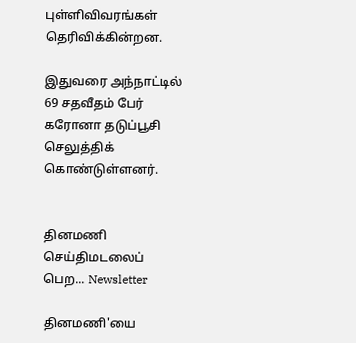புள்ளிவிவரங்கள் தெரிவிக்கின்றன.

இதுவரை அந்நாட்டில் 69 சதவீதம் பேர் கரோனா தடுப்பூசி செலுத்திக் கொண்டுள்ளனர்.


தினமணி செய்திமடலைப் பெற... Newsletter

தினமணி'யை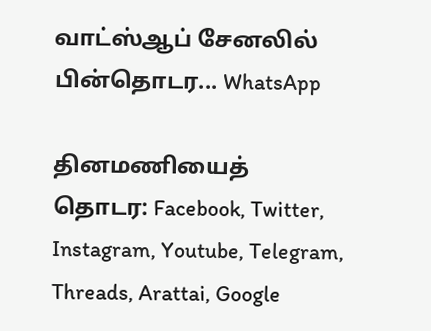வாட்ஸ்ஆப் சேனலில் பின்தொடர... WhatsApp

தினமணியைத் தொடர: Facebook, Twitter, Instagram, Youtube, Telegram, Threads, Arattai, Google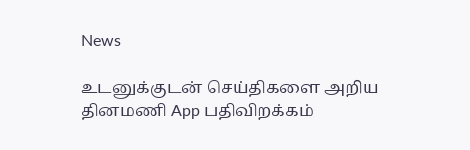News

உடனுக்குடன் செய்திகளை அறிய தினமணி App பதிவிறக்கம்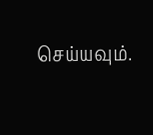செய்யவும்.